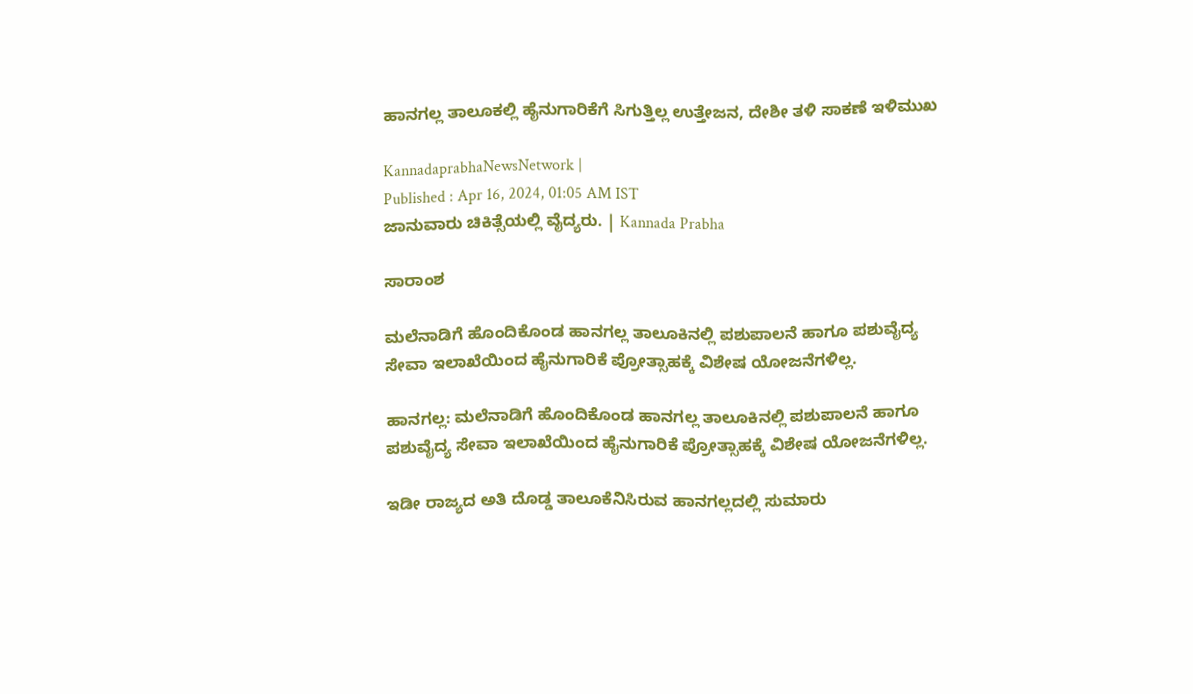ಹಾನಗಲ್ಲ ತಾಲೂಕಲ್ಲಿ ಹೈನುಗಾರಿಕೆಗೆ ಸಿಗುತ್ತಿಲ್ಲ ಉತ್ತೇಜನ, ದೇಶೀ ತಳಿ ಸಾಕಣೆ ಇಳಿಮುಖ

KannadaprabhaNewsNetwork |
Published : Apr 16, 2024, 01:05 AM IST
ಜಾನುವಾರು ಚಿಕಿತ್ಸೆಯಲ್ಲಿ ವೈದ್ಯರು. | Kannada Prabha

ಸಾರಾಂಶ

ಮಲೆನಾಡಿಗೆ ಹೊಂದಿಕೊಂಡ ಹಾನಗಲ್ಲ ತಾಲೂಕಿನಲ್ಲಿ ಪಶುಪಾಲನೆ ಹಾಗೂ ಪಶುವೈದ್ಯ ಸೇವಾ ಇಲಾಖೆಯಿಂದ ಹೈನುಗಾರಿಕೆ ಪ್ರೋತ್ಸಾಹಕ್ಕೆ ವಿಶೇಷ ಯೋಜನೆಗಳಿಲ್ಲ.

ಹಾನಗಲ್ಲ: ಮಲೆನಾಡಿಗೆ ಹೊಂದಿಕೊಂಡ ಹಾನಗಲ್ಲ ತಾಲೂಕಿನಲ್ಲಿ ಪಶುಪಾಲನೆ ಹಾಗೂ ಪಶುವೈದ್ಯ ಸೇವಾ ಇಲಾಖೆಯಿಂದ ಹೈನುಗಾರಿಕೆ ಪ್ರೋತ್ಸಾಹಕ್ಕೆ ವಿಶೇಷ ಯೋಜನೆಗಳಿಲ್ಲ.

ಇಡೀ ರಾಜ್ಯದ ಅತಿ ದೊಡ್ಡ ತಾಲೂಕೆನಿಸಿರುವ ಹಾನಗಲ್ಲದಲ್ಲಿ ಸುಮಾರು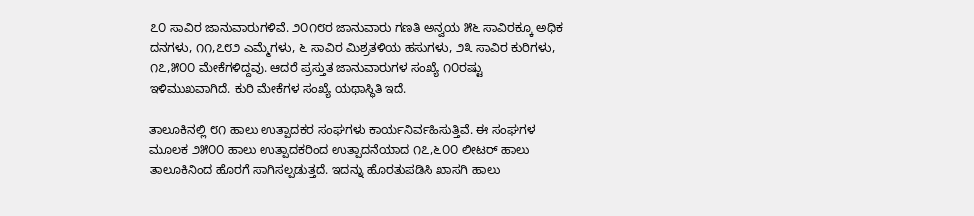೭೦ ಸಾವಿರ ಜಾನುವಾರುಗಳಿವೆ. ೨೦೧೮ರ ಜಾನುವಾರು ಗಣತಿ ಅನ್ವಯ ೫೬ ಸಾವಿರಕ್ಕೂ ಅಧಿಕ ದನಗಳು, ೧೧,೭೮೨ ಎಮ್ಮೆಗಳು, ೬ ಸಾವಿರ ಮಿಶ್ರತಳಿಯ ಹಸುಗಳು, ೨೩ ಸಾವಿರ ಕುರಿಗಳು, ೧೭,೫೦೦ ಮೇಕೆಗಳಿದ್ದವು. ಆದರೆ ಪ್ರಸ್ತುತ ಜಾನುವಾರುಗಳ ಸಂಖ್ಯೆ ೧೦ರಷ್ಟು ಇಳಿಮುಖವಾಗಿದೆ. ಕುರಿ ಮೇಕೆಗಳ ಸಂಖ್ಯೆ ಯಥಾಸ್ಥಿತಿ ಇದೆ.

ತಾಲೂಕಿನಲ್ಲಿ ೮೧ ಹಾಲು ಉತ್ಪಾದಕರ ಸಂಘಗಳು ಕಾರ್ಯನಿರ್ವಹಿಸುತ್ತಿವೆ. ಈ ಸಂಘಗಳ ಮೂಲಕ ೨೫೦೦ ಹಾಲು ಉತ್ಪಾದಕರಿಂದ ಉತ್ಪಾದನೆಯಾದ ೧೭,೬೦೦ ಲೀಟರ್‌ ಹಾಲು ತಾಲೂಕಿನಿಂದ ಹೊರಗೆ ಸಾಗಿಸಲ್ಪಡುತ್ತದೆ. ಇದನ್ನು ಹೊರತುಪಡಿಸಿ ಖಾಸಗಿ ಹಾಲು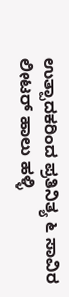ಉತ್ಪಾದಕರಿಂದ ಪ್ರತಿನಿತ್ಯ ೬ ಸಾವಿರ ಲೀಟರ್ ಹಾಲು ಹಳ್ಳಿ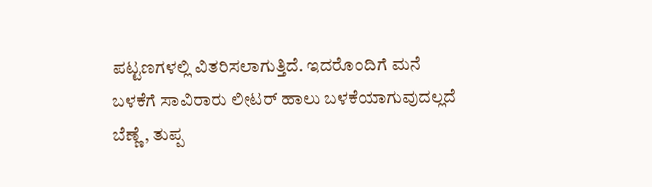ಪಟ್ಟಣಗಳಲ್ಲಿ ವಿತರಿಸಲಾಗುತ್ತಿದೆ. ಇದರೊಂದಿಗೆ ಮನೆ ಬಳಕೆಗೆ ಸಾವಿರಾರು ಲೀಟರ್ ಹಾಲು ಬಳಕೆಯಾಗುವುದಲ್ಲದೆ ಬೆಣ್ಣೆ, ತುಪ್ಪ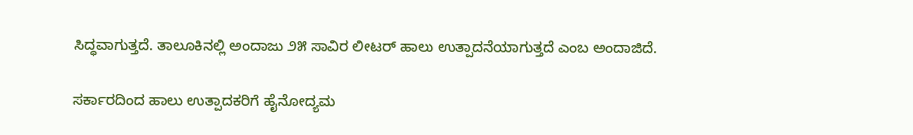ಸಿದ್ಧವಾಗುತ್ತದೆ. ತಾಲೂಕಿನಲ್ಲಿ ಅಂದಾಜು ೨೫ ಸಾವಿರ ಲೀಟರ್ ಹಾಲು ಉತ್ಪಾದನೆಯಾಗುತ್ತದೆ ಎಂಬ ಅಂದಾಜಿದೆ.

ಸರ್ಕಾರದಿಂದ ಹಾಲು ಉತ್ಪಾದಕರಿಗೆ ಹೈನೋದ್ಯಮ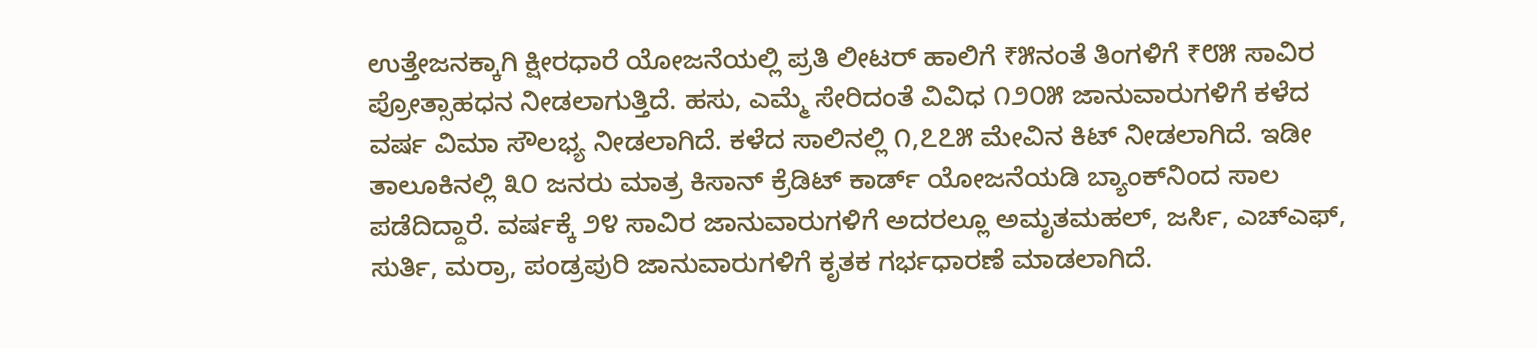ಉತ್ತೇಜನಕ್ಕಾಗಿ ಕ್ಷೀರಧಾರೆ ಯೋಜನೆಯಲ್ಲಿ ಪ್ರತಿ ಲೀಟರ್ ಹಾಲಿಗೆ ₹೫ನಂತೆ ತಿಂಗಳಿಗೆ ₹೮೫ ಸಾವಿರ ಪ್ರೋತ್ಸಾಹಧನ ನೀಡಲಾಗುತ್ತಿದೆ. ಹಸು, ಎಮ್ಮೆ ಸೇರಿದಂತೆ ವಿವಿಧ ೧೨೦೫ ಜಾನುವಾರುಗಳಿಗೆ ಕಳೆದ ವರ್ಷ ವಿಮಾ ಸೌಲಭ್ಯ ನೀಡಲಾಗಿದೆ. ಕಳೆದ ಸಾಲಿನಲ್ಲಿ ೧,೭೭೫ ಮೇವಿನ ಕಿಟ್‌ ನೀಡಲಾಗಿದೆ. ಇಡೀ ತಾಲೂಕಿನಲ್ಲಿ ೩೦ ಜನರು ಮಾತ್ರ ಕಿಸಾನ್ ಕ್ರೆಡಿಟ್ ಕಾರ್ಡ್ ಯೋಜನೆಯಡಿ ಬ್ಯಾಂಕ್‌ನಿಂದ ಸಾಲ ಪಡೆದಿದ್ದಾರೆ. ವರ್ಷಕ್ಕೆ ೨೪ ಸಾವಿರ ಜಾನುವಾರುಗಳಿಗೆ ಅದರಲ್ಲೂ ಅಮೃತಮಹಲ್, ಜರ್ಸಿ, ಎಚ್‌ಎಫ್, ಸುರ್ತಿ, ಮರ‍್ರಾ, ಪಂಡ್ರಪುರಿ ಜಾನುವಾರುಗಳಿಗೆ ಕೃತಕ ಗರ್ಭಧಾರಣೆ ಮಾಡಲಾಗಿದೆ.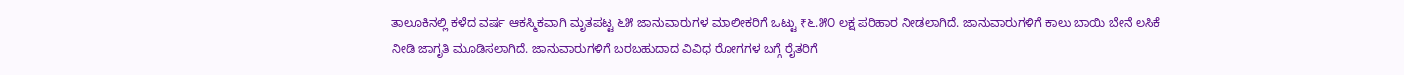ತಾಲೂಕಿನಲ್ಲಿ ಕಳೆದ ವರ್ಷ ಆಕಸ್ಮಿಕವಾಗಿ ಮೃತಪಟ್ಟ ೬೫ ಜಾನುವಾರುಗಳ ಮಾಲೀಕರಿಗೆ ಒಟ್ಟು ₹೬.೫೦ ಲಕ್ಷ ಪರಿಹಾರ ನೀಡಲಾಗಿದೆ. ಜಾನುವಾರುಗಳಿಗೆ ಕಾಲು ಬಾಯಿ ಬೇನೆ ಲಸಿಕೆ ನೀಡಿ ಜಾಗೃತಿ ಮೂಡಿಸಲಾಗಿದೆ. ಜಾನುವಾರುಗಳಿಗೆ ಬರಬಹುದಾದ ವಿವಿಧ ರೋಗಗಳ ಬಗ್ಗೆ ರೈತರಿಗೆ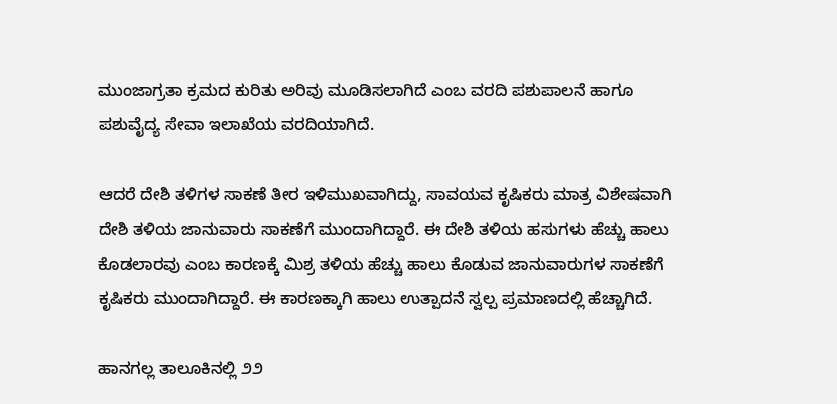ಮುಂಜಾಗ್ರತಾ ಕ್ರಮದ ಕುರಿತು ಅರಿವು ಮೂಡಿಸಲಾಗಿದೆ ಎಂಬ ವರದಿ ಪಶುಪಾಲನೆ ಹಾಗೂ ಪಶುವೈದ್ಯ ಸೇವಾ ಇಲಾಖೆಯ ವರದಿಯಾಗಿದೆ.

ಆದರೆ ದೇಶಿ ತಳಿಗಳ ಸಾಕಣೆ ತೀರ ಇಳಿಮುಖವಾಗಿದ್ದು, ಸಾವಯವ ಕೃಷಿಕರು ಮಾತ್ರ ವಿಶೇಷವಾಗಿ ದೇಶಿ ತಳಿಯ ಜಾನುವಾರು ಸಾಕಣೆಗೆ ಮುಂದಾಗಿದ್ದಾರೆ. ಈ ದೇಶಿ ತಳಿಯ ಹಸುಗಳು ಹೆಚ್ಚು ಹಾಲು ಕೊಡಲಾರವು ಎಂಬ ಕಾರಣಕ್ಕೆ ಮಿಶ್ರ ತಳಿಯ ಹೆಚ್ಚು ಹಾಲು ಕೊಡುವ ಜಾನುವಾರುಗಳ ಸಾಕಣೆಗೆ ಕೃಷಿಕರು ಮುಂದಾಗಿದ್ದಾರೆ. ಈ ಕಾರಣಕ್ಕಾಗಿ ಹಾಲು ಉತ್ಪಾದನೆ ಸ್ವಲ್ಪ ಪ್ರಮಾಣದಲ್ಲಿ ಹೆಚ್ಚಾಗಿದೆ.

ಹಾನಗಲ್ಲ ತಾಲೂಕಿನಲ್ಲಿ ೨೨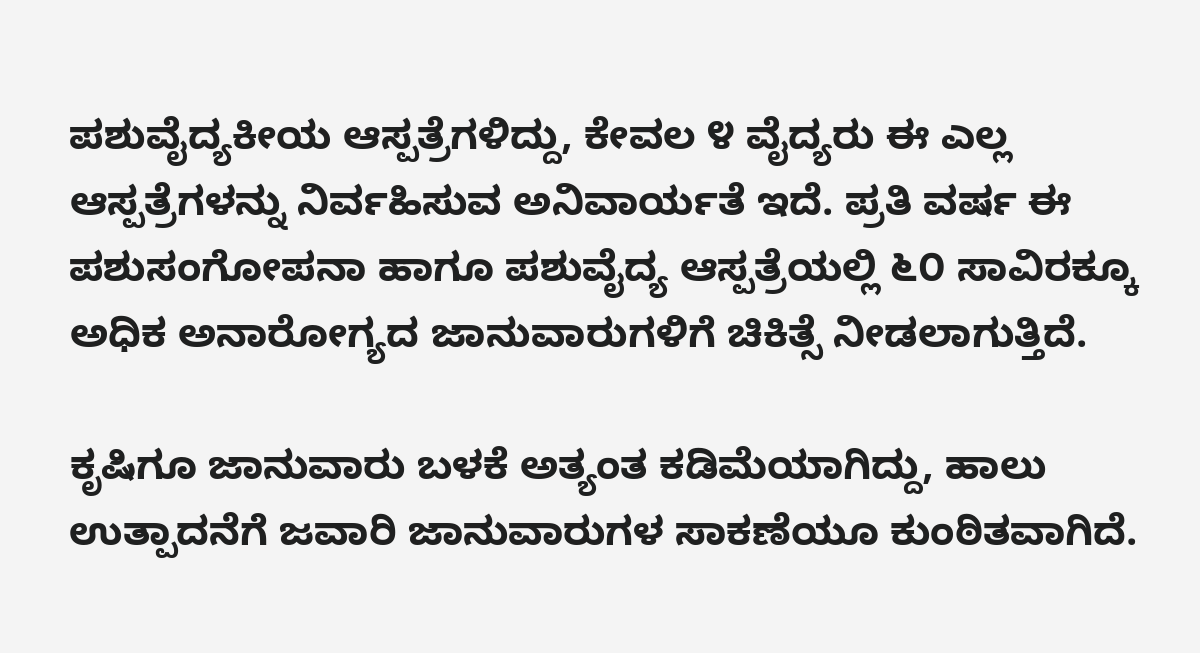ಪಶುವೈದ್ಯಕೀಯ ಆಸ್ಪತ್ರೆಗಳಿದ್ದು, ಕೇವಲ ೪ ವೈದ್ಯರು ಈ ಎಲ್ಲ ಆಸ್ಪತ್ರೆಗಳನ್ನು ನಿರ್ವಹಿಸುವ ಅನಿವಾರ್ಯತೆ ಇದೆ. ಪ್ರತಿ ವರ್ಷ ಈ ಪಶುಸಂಗೋಪನಾ ಹಾಗೂ ಪಶುವೈದ್ಯ ಆಸ್ಪತ್ರೆಯಲ್ಲಿ ೬೦ ಸಾವಿರಕ್ಕೂ ಅಧಿಕ ಅನಾರೋಗ್ಯದ ಜಾನುವಾರುಗಳಿಗೆ ಚಿಕಿತ್ಸೆ ನೀಡಲಾಗುತ್ತಿದೆ.

ಕೃಷಿಗೂ ಜಾನುವಾರು ಬಳಕೆ ಅತ್ಯಂತ ಕಡಿಮೆಯಾಗಿದ್ದು, ಹಾಲು ಉತ್ಪಾದನೆಗೆ ಜವಾರಿ ಜಾನುವಾರುಗಳ ಸಾಕಣೆಯೂ ಕುಂಠಿತವಾಗಿದೆ.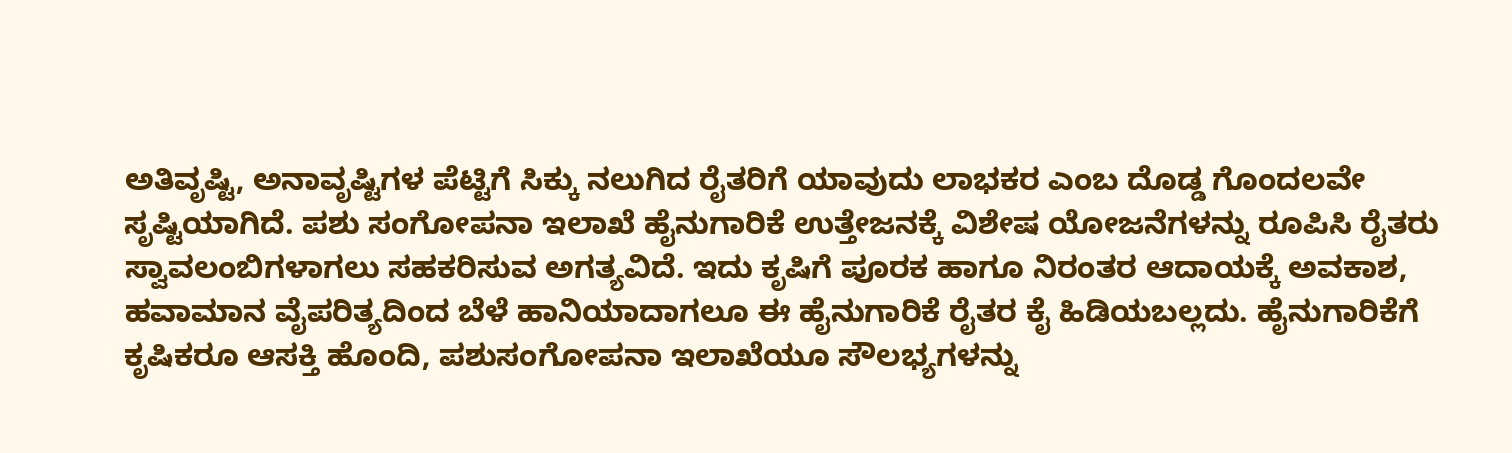ಅತಿವೃಷ್ಟಿ, ಅನಾವೃಷ್ಟಿಗಳ ಪೆಟ್ಟಿಗೆ ಸಿಕ್ಕು ನಲುಗಿದ ರೈತರಿಗೆ ಯಾವುದು ಲಾಭಕರ ಎಂಬ ದೊಡ್ಡ ಗೊಂದಲವೇ ಸೃಷ್ಟಿಯಾಗಿದೆ. ಪಶು ಸಂಗೋಪನಾ ಇಲಾಖೆ ಹೈನುಗಾರಿಕೆ ಉತ್ತೇಜನಕ್ಕೆ ವಿಶೇಷ ಯೋಜನೆಗಳನ್ನು ರೂಪಿಸಿ ರೈತರು ಸ್ವಾವಲಂಬಿಗಳಾಗಲು ಸಹಕರಿಸುವ ಅಗತ್ಯವಿದೆ. ಇದು ಕೃಷಿಗೆ ಪೂರಕ ಹಾಗೂ ನಿರಂತರ ಆದಾಯಕ್ಕೆ ಅವಕಾಶ, ಹವಾಮಾನ ವೈಪರಿತ್ಯದಿಂದ ಬೆಳೆ ಹಾನಿಯಾದಾಗಲೂ ಈ ಹೈನುಗಾರಿಕೆ ರೈತರ ಕೈ ಹಿಡಿಯಬಲ್ಲದು. ಹೈನುಗಾರಿಕೆಗೆ ಕೃಷಿಕರೂ ಆಸಕ್ತಿ ಹೊಂದಿ, ಪಶುಸಂಗೋಪನಾ ಇಲಾಖೆಯೂ ಸೌಲಭ್ಯಗಳನ್ನು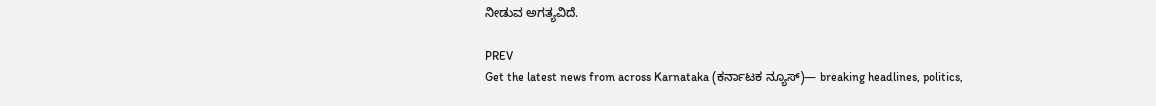ನೀಡುವ ಅಗತ್ಯವಿದೆ.

PREV
Get the latest news from across Karnataka (ಕರ್ನಾಟಕ ನ್ಯೂಸ್)— breaking headlines, politics,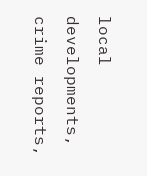local developments, crime reports,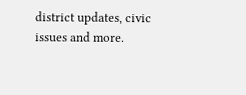district updates, civic issues and more.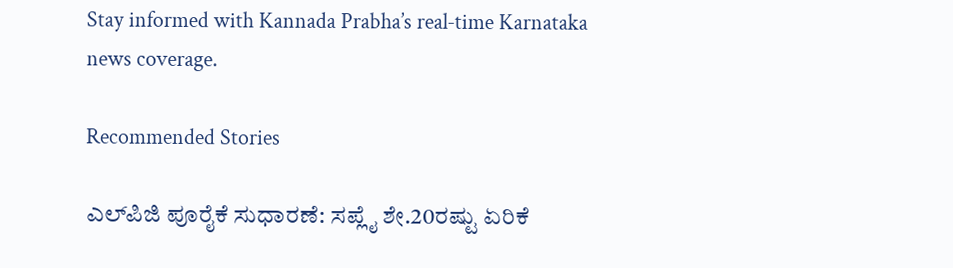Stay informed with Kannada Prabha’s real‑time Karnataka news coverage.

Recommended Stories

ಎಲ್‌ಪಿಜಿ ಪೂರೈಕೆ ಸುಧಾರಣೆ: ಸಪ್ಲೈ ಶೇ.20ರಷ್ಟು ಏರಿಕೆ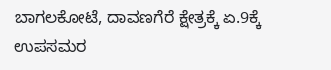ಬಾಗಲಕೋಟೆ, ದಾವಣಗೆರೆ ಕ್ಷೇತ್ರಕ್ಕೆ ಏ.9ಕ್ಕೆ ಉಪಸಮರ